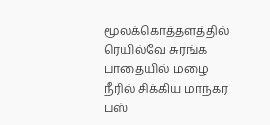மூலக்கொத்தளத்தில் ரெயில்வே சுரங்க பாதையில் மழை நீரில் சிக்கிய மாநகர பஸ்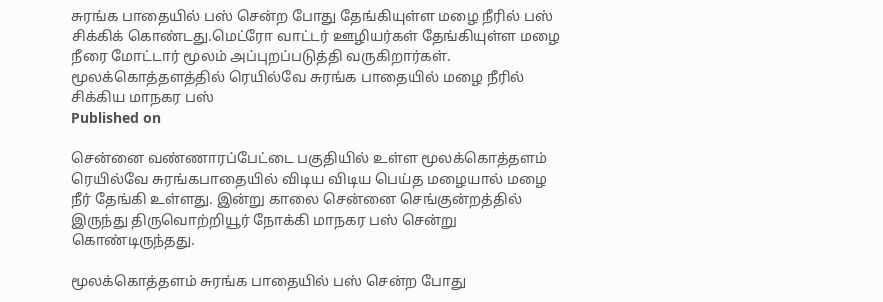சுரங்க பாதையில் பஸ் சென்ற போது தேங்கியுள்ள மழை நீரில் பஸ் சிக்கிக் கொண்டது.மெட்ரோ வாட்டர் ஊழியர்கள் தேங்கியுள்ள மழை நீரை மோட்டார் மூலம் அப்புறப்படுத்தி வருகிறார்கள்.
மூலக்கொத்தளத்தில் ரெயில்வே சுரங்க பாதையில் மழை நீரில் சிக்கிய மாநகர பஸ்
Published on

சென்னை வண்ணாரப்பேட்டை பகுதியில் உள்ள மூலக்கொத்தளம் ரெயில்வே சுரங்கபாதையில் விடிய விடிய பெய்த மழையால் மழை நீர் தேங்கி உள்ளது. இன்று காலை சென்னை செங்குன்றத்தில் இருந்து திருவொற்றியூர் நோக்கி மாநகர பஸ் சென்று கொண்டிருந்தது.

மூலக்கொத்தளம் சுரங்க பாதையில் பஸ் சென்ற போது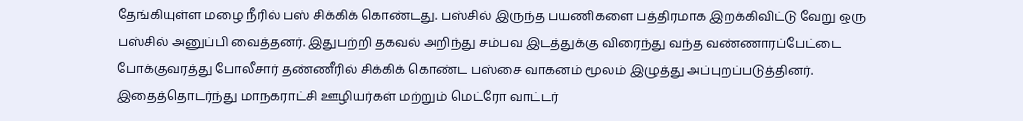தேங்கியுள்ள மழை நீரில் பஸ் சிக்கிக் கொண்டது. பஸ்சில் இருந்த பயணிகளை பத்திரமாக இறக்கிவிட்டு வேறு ஒரு பஸ்சில் அனுப்பி வைத்தனர். இதுபற்றி தகவல் அறிந்து சம்பவ இடத்துக்கு விரைந்து வந்த வண்ணாரப்பேட்டை போக்குவரத்து போலீசார் தண்ணீரில் சிக்கிக் கொண்ட பஸ்சை வாகனம் மூலம் இழுத்து அப்புறப்படுத்தினர். இதைத்தொடர்ந்து மாநகராட்சி ஊழியர்கள் மற்றும் மெட்ரோ வாட்டர்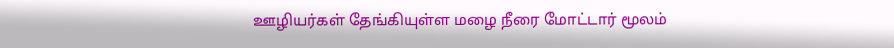ஊழியர்கள் தேங்கியுள்ள மழை நீரை மோட்டார் மூலம்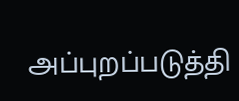அப்புறப்படுத்தி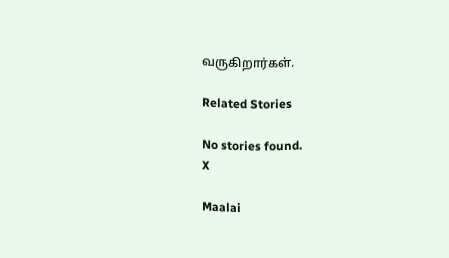வருகிறார்கள்.

Related Stories

No stories found.
X

Maalai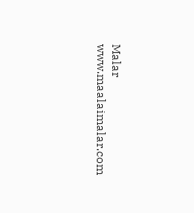Malar
www.maalaimalar.com